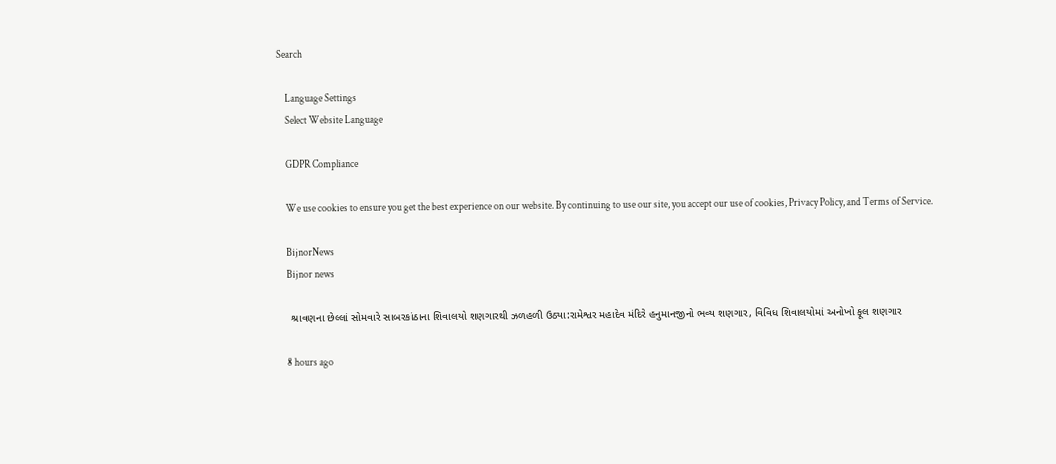Search

    Language Settings
    Select Website Language

    GDPR Compliance

    We use cookies to ensure you get the best experience on our website. By continuing to use our site, you accept our use of cookies, Privacy Policy, and Terms of Service.

    BijnorNews
    Bijnor news

    શ્રાવણના છેલ્લાં સોમવારે સાબરકાંઠાના શિવાલયો શણગારથી ઝળહળી ઉઠ્યા:રામેશ્વર મહાદેવ મંદિરે હનુમાનજીનો ભવ્ય શણગાર, વિવિધ શિવાલયોમાં અનોખો ફૂલ શણગાર

    8 hours ago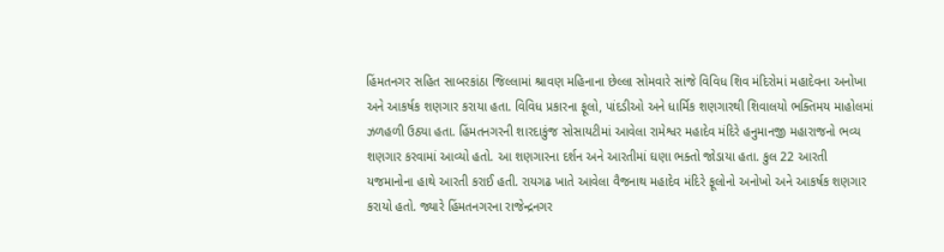હિંમતનગર સહિત સાબરકાંઠા જિલ્લામાં શ્રાવણ મહિનાના છેલ્લા સોમવારે સાંજે વિવિધ શિવ મંદિરોમાં મહાદેવના અનોખા અને આકર્ષક શણગાર કરાયા હતા. વિવિધ પ્રકારના ફૂલો, પાંદડીઓ અને ધાર્મિક શણગારથી શિવાલયો ભક્તિમય માહોલમાં ઝળહળી ઉઠ્યા હતા. હિંમતનગરની શારદાકુંજ સોસાયટીમાં આવેલા રામેશ્વર મહાદેવ મંદિરે હનુમાનજી મહારાજનો ભવ્ય શણગાર કરવામાં આવ્યો હતો. આ શણગારના દર્શન અને આરતીમાં ઘણા ભક્તો જોડાયા હતા. કુલ 22 આરતી યજમાનોના હાથે આરતી કરાઈ હતી. રાયગઢ ખાતે આવેલા વૈજનાથ મહાદેવ મંદિરે ફૂલોનો અનોખો અને આકર્ષક શણગાર કરાયો હતો. જ્યારે હિંમતનગરના રાજેન્દ્રનગર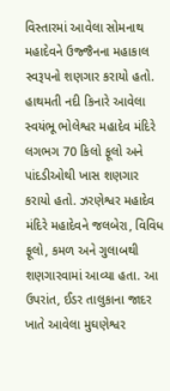વિસ્તારમાં આવેલા સોમનાથ મહાદેવને ઉજ્જૈનના મહાકાલ સ્વરૂપનો શણગાર કરાયો હતો. હાથમતી નદી કિનારે આવેલા સ્વયંભૂ ભોલેશ્વર મહાદેવ મંદિરે લગભગ 70 કિલો ફૂલો અને પાંદડીઓથી ખાસ શણગાર કરાયો હતો. ઝરણેશ્વર મહાદેવ મંદિરે મહાદેવને જલબેરા, વિવિધ ફૂલો, કમળ અને ગુલાબથી શણગારવામાં આવ્યા હતા. આ ઉપરાંત, ઈડર તાલુકાના જાદર ખાતે આવેલા મુઘણેશ્વર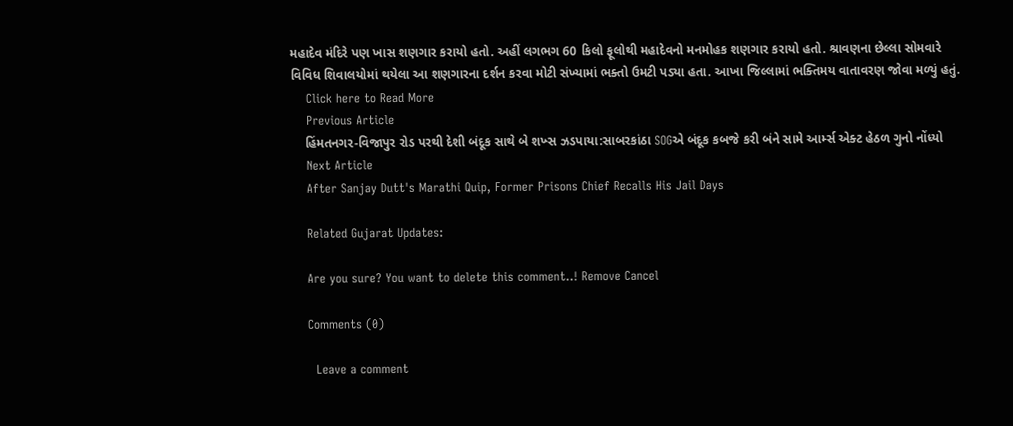મહાદેવ મંદિરે પણ ખાસ શણગાર કરાયો હતો. અહીં લગભગ 60 કિલો ફૂલોથી મહાદેવનો મનમોહક શણગાર કરાયો હતો. શ્રાવણના છેલ્લા સોમવારે વિવિધ શિવાલયોમાં થયેલા આ શણગારના દર્શન કરવા મોટી સંખ્યામાં ભક્તો ઉમટી પડ્યા હતા. આખા જિલ્લામાં ભક્તિમય વાતાવરણ જોવા મળ્યું હતું.
    Click here to Read More
    Previous Article
    હિંમતનગર-વિજાપુર રોડ પરથી દેશી બંદૂક સાથે બે શખ્સ ઝડપાયા:સાબરકાંઠા SOGએ બંદૂક કબજે કરી બંને સામે આર્મ્સ એક્ટ હેઠળ ગુનો નોંધ્યો
    Next Article
    After Sanjay Dutt's Marathi Quip, Former Prisons Chief Recalls His Jail Days

    Related Gujarat Updates:

    Are you sure? You want to delete this comment..! Remove Cancel

    Comments (0)

      Leave a comment